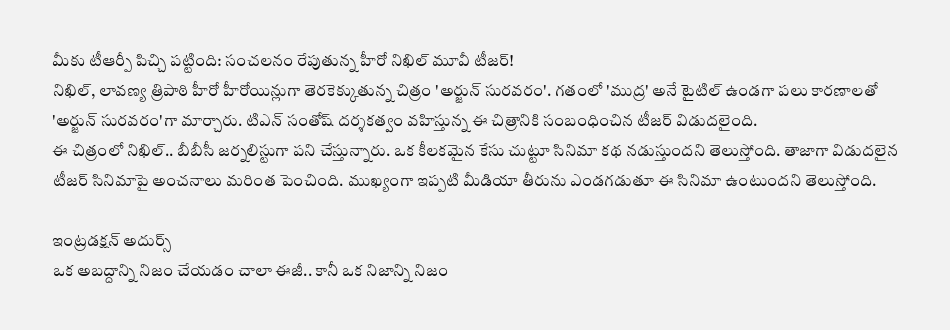మీకు టీఆర్పీ పిచ్చి పట్టింది: సంచలనం రేపుతున్న హీరో నిఖిల్ మూవీ టీజర్!
నిఖిల్, లావణ్య త్రిపాఠి హీరో హీరోయిన్లుగా తెరకెక్కుతున్న చిత్రం 'అర్జున్ సురవరం'. గతంలో 'ముద్ర' అనే టైటిల్ ఉండగా పలు కారణాలతో 'అర్జున్ సురవరం'గా మార్చారు. టిఎన్ సంతోష్ దర్శకత్వం వహిస్తున్న ఈ చిత్రానికి సంబంధించిన టీజర్ విడుదలైంది.
ఈ చిత్రంలో నిఖిల్.. బీబీసీ జర్నలిస్టుగా పని చేస్తున్నారు. ఒక కీలకమైన కేసు చుట్టూ సినిమా కథ నడుస్తుందని తెలుస్తోంది. తాజాగా విడుదలైన టీజర్ సినిమాపై అంచనాలు మరింత పెంచింది. ముఖ్యంగా ఇప్పటి మీడియా తీరును ఎండగడుతూ ఈ సినిమా ఉంటుందని తెలుస్తోంది.

ఇంట్రడక్షన్ అదుర్స్
ఒక అబద్దాన్ని నిజం చేయడం చాలా ఈజీ.. కానీ ఒక నిజాన్ని నిజం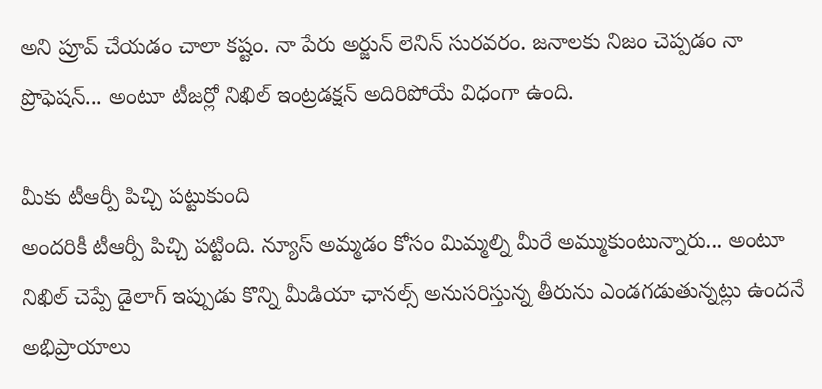అని ప్రూవ్ చేయడం చాలా కష్టం. నా పేరు అర్జున్ లెనిన్ సురవరం. జనాలకు నిజం చెప్పడం నా ప్రొఫెషన్... అంటూ టీజర్లో నిఖిల్ ఇంట్రడక్షన్ అదిరిపోయే విధంగా ఉంది.

మీకు టీఆర్పీ పిచ్చి పట్టుకుంది
అందరికీ టీఆర్పీ పిచ్చి పట్టింది. న్యూస్ అమ్మడం కోసం మిమ్మల్ని మీరే అమ్ముకుంటున్నారు... అంటూ నిఖిల్ చెప్పే డైలాగ్ ఇప్పుడు కొన్ని మీడియా ఛానల్స్ అనుసరిస్తున్న తీరును ఎండగడుతున్నట్లు ఉందనే అభిప్రాయాలు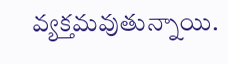వ్యక్తమవుతున్నాయి.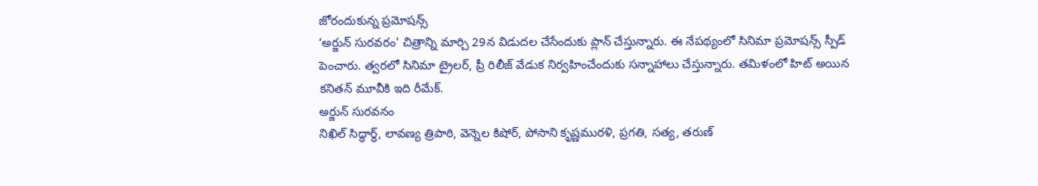జోరందుకున్న ప్రమోషన్స్
‘అర్జున్ సురవరం' చిత్రాన్ని మార్చి 29న విడుదల చేసేందుకు ప్లాన్ చేస్తున్నారు. ఈ నేపథ్యంలో సినిమా ప్రమోషన్స్ స్పీడ్ పెంచారు. త్వరలో సినిమా ట్రైలర్, ప్రీ రిలీజ్ వేడుక నిర్వహించేందుకు సన్నాహాలు చేస్తున్నారు. తమిళంలో హిట్ అయిన కనితన్ మూవీకి ఇది రీమేక్.
అర్జున్ సురవనం
నిఖిల్ సిద్ధార్థ్, లావణ్య త్రిపాఠి, వెన్నెల కిషోర్, పోసాని కృష్ణమురళి, ప్రగతి, సత్య, తరుణ్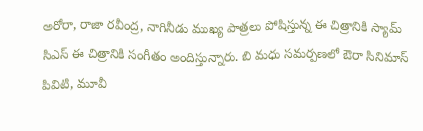అరోరా, రాజా రవీంద్ర, నాగినీడు ముఖ్య పాత్రలు పోషిస్తున్న ఈ చిత్రానికి స్యామ్ సిఎస్ ఈ చిత్రానికి సంగీతం అందిస్తున్నారు. బి మధు సమర్పణలో ఔరా సినిమాస్ పివిటి, మూవీ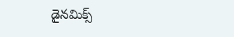డైనమిక్స్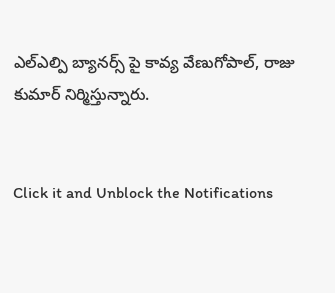ఎల్ఎల్పి బ్యానర్స్ పై కావ్య వేణుగోపాల్, రాజు కుమార్ నిర్మిస్తున్నారు.


Click it and Unblock the Notifications